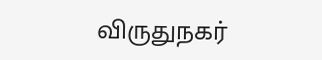விருதுநகர்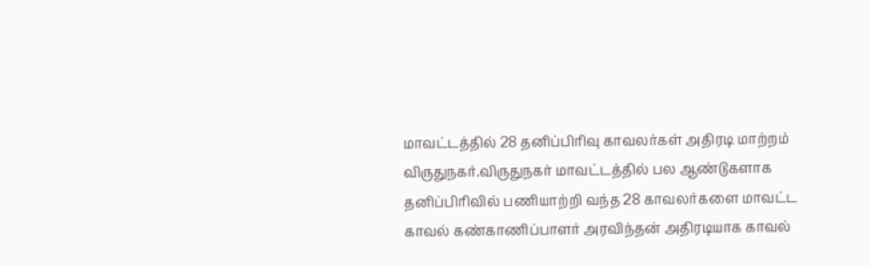மாவட்டத்தில் 28 தனிப்பிரிவு காவலர்கள் அதிரடி மாற்றம்
விருதுநகர்.விருதுநகர் மாவட்டத்தில் பல ஆண்டுகளாக தனிப்பிரிவில் பணியாற்றி வந்த 28 காவலர்களை மாவட்ட காவல் கண்காணிப்பாளர் அரவிந்தன் அதிரடியாக காவல்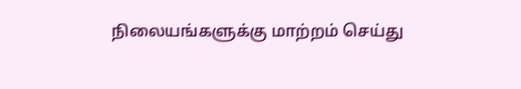நிலையங்களுக்கு மாற்றம் செய்து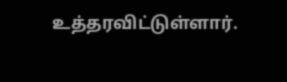உத்தரவிட்டுள்ளார்.